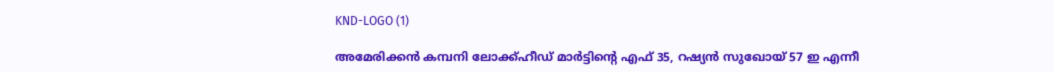KND-LOGO (1)

അമേരിക്കൻ കമ്പനി ലോക്ക്ഹീഡ് മാർട്ടിന്‍റെ എഫ് 35, റഷ്യൻ സുഖോയ് 57 ഇ എന്നീ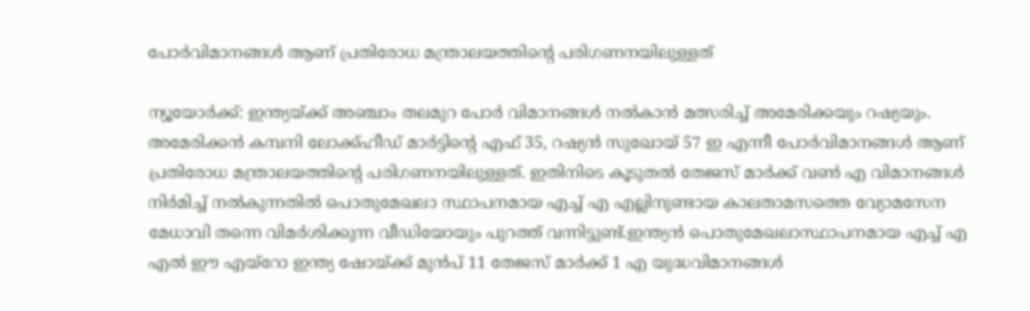പോർവിമാനങ്ങൾ ആണ് പ്രതിരോധ മന്ത്രാലയത്തിന്‍റെ പരിഗണനയിലുള്ളത്

ന്യൂയോർക്ക്: ഇന്ത്യയ്ക്ക് അഞ്ചാം തലമുറ പോർ വിമാനങ്ങൾ നൽകാൻ മത്സരിച്ച് അമേരിക്കയും റഷ്യയും. അമേരിക്കൻ കമ്പനി ലോക്ക്ഹീഡ് മാർട്ടിന്‍റെ എഫ് 35, റഷ്യൻ സുഖോയ് 57 ഇ എന്നീ പോർവിമാനങ്ങൾ ആണ് പ്രതിരോധ മന്ത്രാലയത്തിന്‍റെ പരിഗണനയിലുള്ളത്. ഇതിനിടെ കൂടുതൽ തേജസ് മാർക്ക് വൺ എ വിമാനങ്ങൾ നിർമിച്ച് നൽകുന്നതിൽ പൊതുമേഖലാ സ്ഥാപനമായ എച്ച് എ എല്ലിനുണ്ടായ കാലതാമസത്തെ വ്യോമസേന മേധാവി തന്നെ വിമർശിക്കുന്ന വീഡിയോയും പുറത്ത് വന്നിട്ടുണ്ട്.ഇന്ത്യൻ പൊതുമേഖലാസ്ഥാപനമായ എച്ച് എ എൽ ഈ എയ്റോ ഇന്ത്യ ഷോയ്ക്ക് മുൻപ് 11 തേജസ് മാർക്ക് 1 എ യുദ്ധവിമാനങ്ങൾ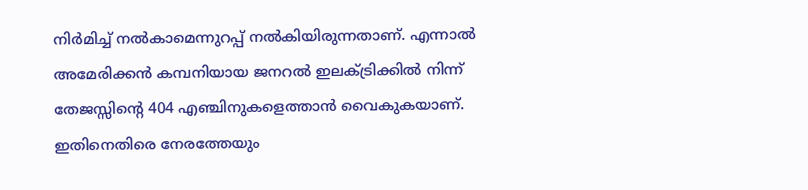നിർമിച്ച് നൽകാമെന്നുറപ്പ് നൽകിയിരുന്നതാണ്. എന്നാൽ അമേരിക്കൻ കമ്പനിയായ ജനറൽ ഇലക്ട്രിക്കിൽ നിന്ന് തേജസ്സിന്‍റെ 404 എഞ്ചിനുകളെത്താൻ വൈകുകയാണ്. ഇതിനെതിരെ നേരത്തേയും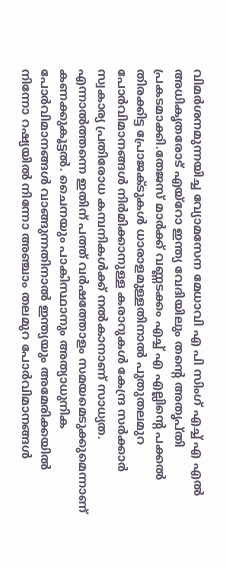വിമർശനമുന്നയിച്ച വ്യോമസേന മേധാവി എ പി സിംഗ് എച്ച് എ എൽ അധികൃതരോട് എയ്റോ ഇന്ത്യ വേദിയിലും തന്‍റെ അതൃപ്തി പ്രകടമാക്കി.തേജസ് മാർക്ക് വണ്ണടക്കം എച്ച് എ എല്ലിന്‍റെ പക്കൽ തിരക്കിട്ട പ്രോജക്ടുകൾ ധാരാളമുള്ളതിനാൽ പുതുതലമുറ പോർവിമാനങ്ങൾ നിർമിക്കാനുള്ള കരാറുകൾ കേന്ദ്ര സർക്കാർ സ്വകാര്യ പ്രതിരോധ കമ്പനികൾക്ക് നൽകാനാണ് സാധ്യത. എന്നാൽത്തന്നെ ഇതിന് പത്ത് വർഷത്തോളം സമയമെടുക്കുമെന്നാണ് കണക്കുകൂട്ടൽ. ചൈനയും പാകിസ്ഥാനും അത്യാധുനിക പോർവിമാനങ്ങൾ വാങ്ങുന്നതിനാൽ ഇന്ത്യയും അമേരിക്കയിൽ നിന്നോ റഷ്യയിൽ നിന്നോ അഞ്ചാം തലമുറ പോർവിമാനങ്ങൾ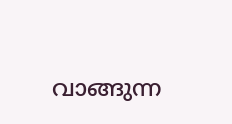വാങ്ങുന്ന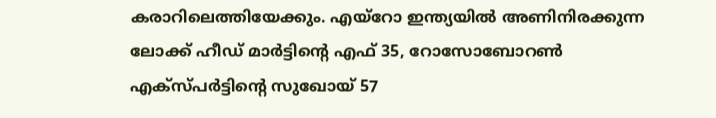കരാറിലെത്തിയേക്കും. എയ്റോ ഇന്ത്യയിൽ അണിനിരക്കുന്ന ലോക്ക് ഹീഡ് മാർട്ടിന്‍റെ എഫ് 35, റോസോബോറൺ എക്സ്പർട്ടിന്‍റെ സുഖോയ് 57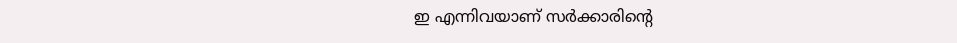ഇ എന്നിവയാണ് സർക്കാരിന്‍റെ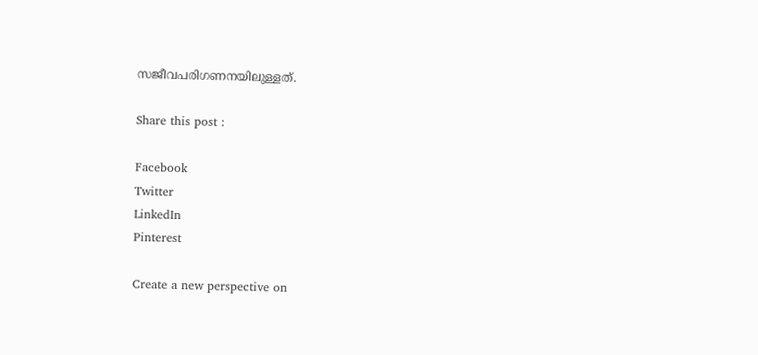സജീവപരിഗണനയിലുള്ളത്.

Share this post :

Facebook
Twitter
LinkedIn
Pinterest

Create a new perspective on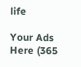life

Your Ads Here (365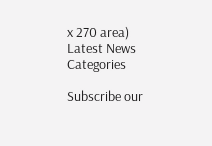x 270 area)
Latest News
Categories

Subscribe our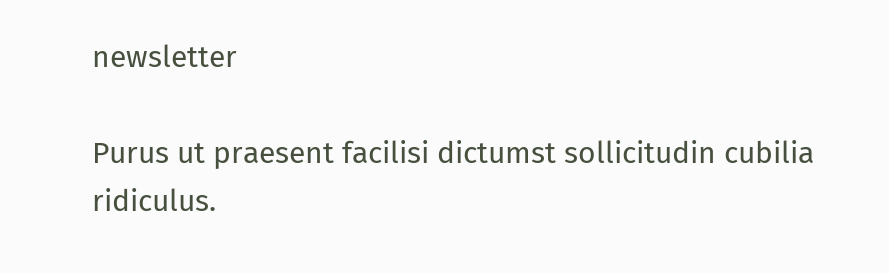newsletter

Purus ut praesent facilisi dictumst sollicitudin cubilia ridiculus.